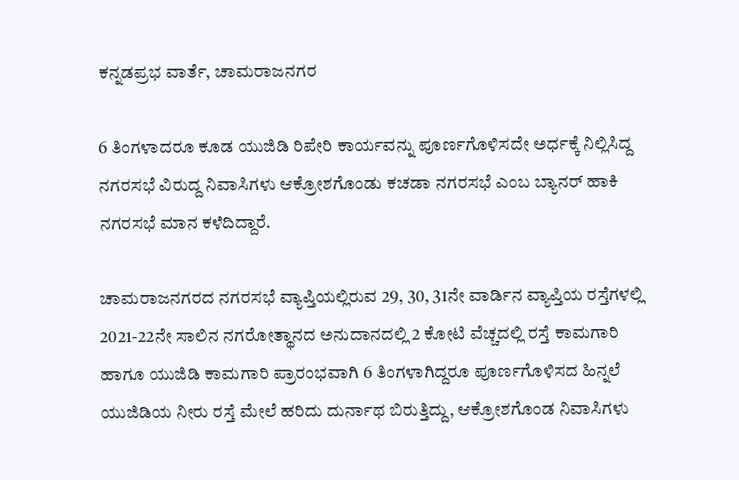ಕನ್ನಡಪ್ರಭ ವಾರ್ತೆ, ಚಾಮರಾಜನಗರ

6 ತಿಂಗಳಾದರೂ ಕೂಡ ಯುಜಿಡಿ ರಿಪೇರಿ ಕಾರ್ಯವನ್ನು ಪೂರ್ಣಗೊಳಿಸದೇ ಅರ್ಧಕ್ಕೆ ನಿಲ್ಲಿಸಿದ್ದ ನಗರಸಭೆ ವಿರುದ್ದ ನಿವಾಸಿಗಳು ಆಕ್ರೋಶಗೊಂಡು ಕಚಡಾ ನಗರಸಭೆ ಎಂಬ ಬ್ಯಾನರ್‌ ಹಾಕಿ ನಗರಸಭೆ ಮಾನ ಕಳೆದಿದ್ದಾರೆ.

ಚಾಮರಾಜನಗರದ ನಗರಸಭೆ ವ್ಯಾಪ್ತಿಯಲ್ಲಿರುವ 29, 30, 31ನೇ ವಾರ್ಡಿನ ವ್ಯಾಪ್ತಿಯ ರಸ್ತೆಗಳಲ್ಲಿ 2021-22ನೇ ಸಾಲಿನ ನಗರೋತ್ಥಾನದ ಅನುದಾನದಲ್ಲಿ 2 ಕೋಟಿ ವೆಚ್ಚದಲ್ಲಿ ರಸ್ತೆ ಕಾಮಗಾರಿ ಹಾಗೂ ಯುಜಿಡಿ ಕಾಮಗಾರಿ ಪ್ರಾರಂಭವಾಗಿ 6 ತಿಂಗಳಾಗಿದ್ದರೂ ಪೂರ್ಣಗೊಳಿಸದ ಹಿನ್ನಲೆ ಯುಜಿಡಿಯ ನೀರು ರಸ್ತೆ ಮೇಲೆ ಹರಿದು ದುರ್ನಾಥ ಬಿರುತ್ತಿದ್ದು, ಆಕ್ರೋಶಗೊಂಡ ನಿವಾಸಿಗಳು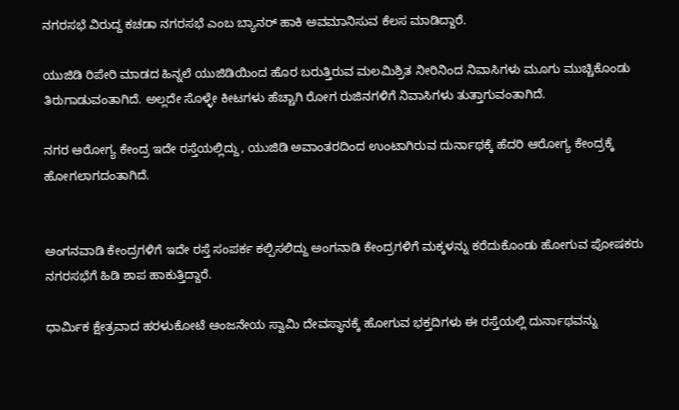ನಗರಸಭೆ ವಿರುದ್ದ ಕಚಡಾ ನಗರಸಭೆ ಎಂಬ ಬ್ಯಾನರ್‌ ಹಾಕಿ ಅವಮಾನಿಸುವ ಕೆಲಸ ಮಾಡಿದ್ದಾರೆ.

ಯುಜಿಡಿ ರಿಪೇರಿ ಮಾಡದ ಹಿನ್ನಲೆ ಯುಜಿಡಿಯಿಂದ ಹೊರ ಬರುತ್ತಿರುವ ಮಲಮಿಶ್ರಿತ ನೀರಿನಿಂದ ನಿವಾಸಿಗಳು ಮೂಗು ಮುಚ್ಚಿಕೊಂಡು ತಿರುಗಾಡುವಂತಾಗಿದೆ. ಅಲ್ಲದೇ ಸೊಳ್ಳೇ ಕೀಟಗಳು ಹೆಚ್ಚಾಗಿ ರೋಗ ರುಜಿನಗಳಿಗೆ ನಿವಾಸಿಗಳು ತುತ್ತಾಗುವಂತಾಗಿದೆ.

ನಗರ ಆರೋಗ್ಯ ಕೇಂದ್ರ ಇದೇ ರಸ್ತೆಯಲ್ಲಿದ್ದು, ಯುಜಿಡಿ ಅವಾಂತರದಿಂದ ಉಂಟಾಗಿರುವ ದುರ್ನಾಥಕ್ಕೆ ಹೆದರಿ ಆರೋಗ್ಯ ಕೇಂದ್ರಕ್ಕೆ ಹೋಗಲಾಗದಂತಾಗಿದೆ.


ಅಂಗನವಾಡಿ ಕೇಂದ್ರಗಳಿಗೆ ಇದೇ ರಸ್ತೆ ಸಂಪರ್ಕ ಕಲ್ಪಿಸಲಿದ್ದು ಅಂಗನಾಡಿ ಕೇಂದ್ರಗಳಿಗೆ ಮಕ್ಕಳನ್ನು ಕರೆದುಕೊಂಡು ಹೋಗುವ ಪೋಷಕರು ನಗರಸಭೆಗೆ ಹಿಡಿ ಶಾಪ ಹಾಕುತ್ತಿದ್ದಾರೆ.

ಧಾರ್ಮಿಕ ಕ್ಷೇತ್ರವಾದ ಹರಳುಕೋಟೆ ಆಂಜನೇಯ ಸ್ವಾಮಿ ದೇವಸ್ಥಾನಕ್ಕೆ ಹೋಗುವ ಭಕ್ತದಿಗಳು ಈ ರಸ್ತೆಯಲ್ಲಿ ದುರ್ನಾಥವನ್ನು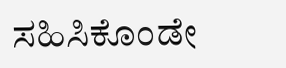ಸಹಿಸಿಕೊಂಡೇ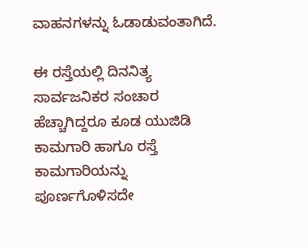ವಾಹನಗಳನ್ನು ಓಡಾಡುವಂತಾಗಿದೆ.

ಈ ರಸ್ತೆಯಲ್ಲಿ ದಿನನಿತ್ಯ ಸಾರ್ವಜನಿಕರ ಸಂಚಾರ ಹೆಚ್ಚಾಗಿದ್ದರೂ ಕೂಡ ಯುಜಿಡಿ ಕಾಮಗಾರಿ ಹಾಗೂ ರಸ್ತೆ ಕಾಮಗಾರಿಯನ್ನು ಪೂರ್ಣಗೊಳಿಸದೇ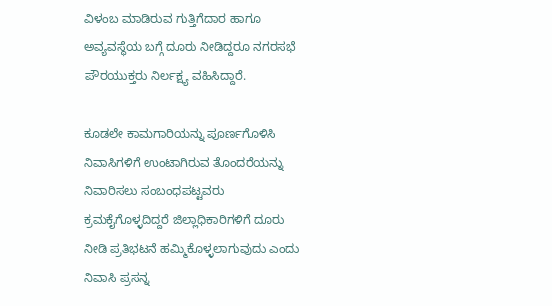ವಿಳಂಬ ಮಾಡಿರುವ ಗುತ್ತಿಗೆದಾರ ಹಾಗೂ ಅವ್ಯವಸ್ಥೆಯ ಬಗ್ಗೆ ದೂರು ನೀಡಿದ್ದರೂ ನಗರಸಭೆ ಪೌರಯುಕ್ತರು ನಿರ್ಲಕ್ಷ್ಯ ವಹಿಸಿದ್ದಾರೆ.

ಕೂಡಲೇ ಕಾಮಗಾರಿಯನ್ನು ಪೂರ್ಣಗೊಳಿಸಿ ನಿವಾಸಿಗಳಿಗೆ ಉಂಟಾಗಿರುವ ತೊಂದರೆಯನ್ನು ನಿವಾರಿಸಲು ಸಂಬಂಧಪಟ್ಟವರು ಕ್ರಮಕೈಗೊಳ್ಳದಿದ್ದರೆ ಜಿಲ್ಲಾಧಿಕಾರಿಗಳಿಗೆ ದೂರು ನೀಡಿ ಪ್ರತಿಭಟನೆ ಹಮ್ಮಿಕೊಳ್ಳಲಾಗುವುದು ಎಂದು ನಿವಾಸಿ ಪ್ರಸನ್ನ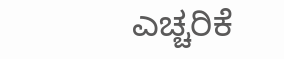ಎಚ್ಚರಿಕೆ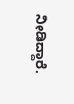ನೀಡಿದ್ದಾರೆ.